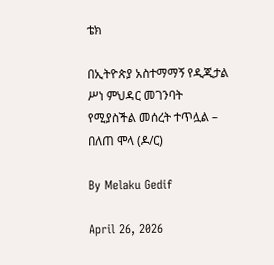ቴክ

በኢትዮጵያ አስተማማኝ የዲጂታል ሥነ ምህዳር መገንባት የሚያስችል መሰረት ተጥሏል – በለጠ ሞላ (ዶ/ር)

By Melaku Gedif

April 26, 2026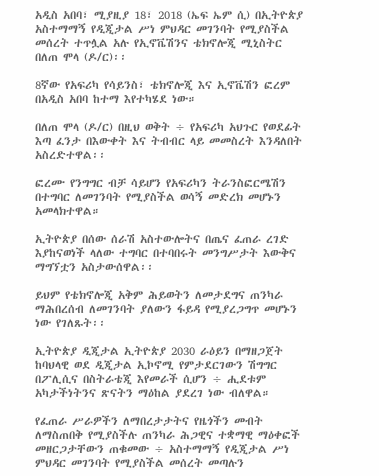አዲስ አበባ፣ ሚያዚያ 18፣ 2018 (ኤፍ ኤም ሲ) በኢትዮጵያ አስተማማኝ የዲጂታል ሥነ ምህዳር መገንባት የሚያስችል መሰረት ተጥሏል አሉ የኢኖቬሽንና ቴክኖሎጂ ሚኒስትር በለጠ ሞላ (ዶ/ር)፡፡

8ኛው የአፍሪካ የሳይንስ፣ ቴክኖሎጂ እና ኢኖቬሽን ፎረም በአዲስ አበባ ከተማ እየተካሄደ ነው።

በለጠ ሞላ (ዶ/ር) በዚህ ወቅት ÷ የአፍሪካ አህጉር የወደፊት እጣ ፈንታ በእውቀት እና ትብብር ላይ መመስረት እንዳለበት አስረድተዋል፡፡

ፎረሙ የንግግር ብቻ ሳይሆን የአፍሪካን ትራንስፎርሜሽን በተግባር ለመገንባት የሚያስችል ወሳኝ መድረክ መሆኑን አመላክተዋል።

ኢትዮጵያ በሰው ሰራሽ አስተውሎትና በጤና ፈጠራ ረገድ እያከናወነች ላለው ተግባር በተባበሩት መንግሥታት እውቅና ማግኘቷን አስታውሰዋል፡፡

ይህም የቴክኖሎጂ አቅም ሕይወትን ለመታደግና ጠንካራ ማሕበረሰብ ለመገንባት ያለውን ፋይዳ የሚያረጋግጥ መሆኑን ነው የገለጹት፡፡

ኢትዮጵያ ዲጂታል ኢትዮጵያ 2030 ራዕይን በማዘጋጀት ከባህላዊ ወደ ዲጂታል ኢኮኖሚ የምታደርገውን ሽግግር በፖሊሲና በስትራቴጂ እየመራች ሲሆን ÷ ሒደቱም አካታችነትንና ጽናትን ማዕከል ያደረገ ነው ብለዋል።

የፈጠራ ሥራዎችን ለማበረታታትና የዜጎችን መብት ለማስጠበቅ የሚያስችሉ ጠንካራ ሕጋዊና ተቋማዊ ማዕቀፎች መዘርጋታቸውን ጠቁመው ÷ አስተማማኝ የዲጂታል ሥነ ምህዳር መገንባት የሚያስችል መሰረት መጣሉን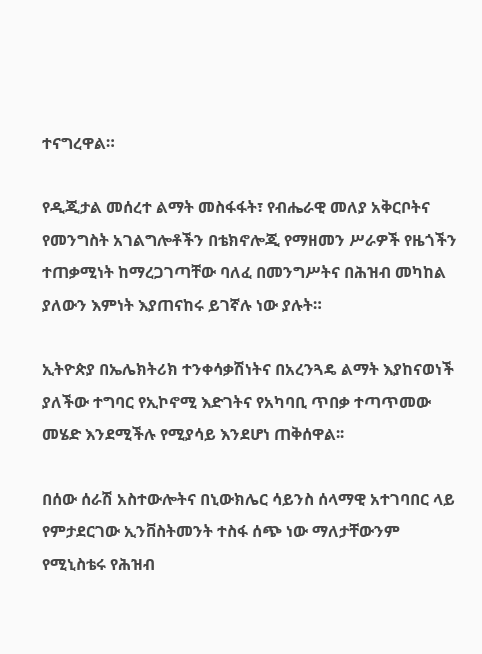ተናግረዋል።

የዲጂታል መሰረተ ልማት መስፋፋት፣ የብሔራዊ መለያ አቅርቦትና የመንግስት አገልግሎቶችን በቴክኖሎጂ የማዘመን ሥራዎች የዜጎችን ተጠቃሚነት ከማረጋገጣቸው ባለፈ በመንግሥትና በሕዝብ መካከል ያለውን እምነት እያጠናከሩ ይገኛሉ ነው ያሉት።

ኢትዮጵያ በኤሌክትሪክ ተንቀሳቃሽነትና በአረንጓዴ ልማት እያከናወነች ያለችው ተግባር የኢኮኖሚ እድገትና የአካባቢ ጥበቃ ተጣጥመው መሄድ እንደሚችሉ የሚያሳይ እንደሆነ ጠቅሰዋል፡፡

በሰው ሰራሽ አስተውሎትና በኒውክሌር ሳይንስ ሰላማዊ አተገባበር ላይ የምታደርገው ኢንቨስትመንት ተስፋ ሰጭ ነው ማለታቸውንም የሚኒስቴሩ የሕዝብ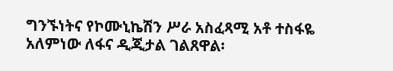ግንኙነትና የኮሙኒኬሽን ሥራ አስፈጻሚ አቶ ተስፋዬ አለምነው ለፋና ዲጂታል ገልጸዋል፡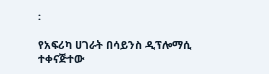፡

የአፍሪካ ሀገራት በሳይንስ ዲፕሎማሲ ተቀናጅተው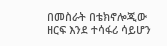በመስራት በቴክኖሎጂው ዘርፍ እንደ ተሳፋሪ ሳይሆን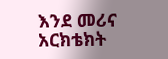እንደ መሪና አርክቴክት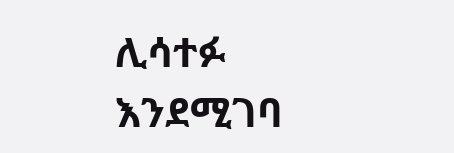ሊሳተፉ እንደሚገባ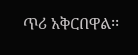ጥሪ አቅርበዋል፡፡